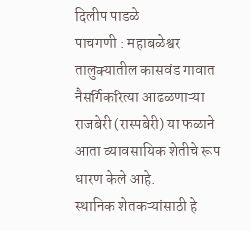दिलीप पाडळे
पाचगणी : महाबळेश्वर तालुक्यातील कासवंड गावात नैसर्गिकरित्या आढळणाऱ्या राजबेरी (रास्पबेरी) या फळाने आता व्यावसायिक शेतीचे रूप धारण केले आहे.
स्थानिक शेतकऱ्यांसाठी हे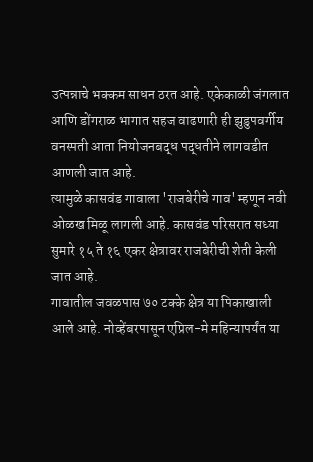उत्पन्नाचे भक्कम साधन ठरत आहे. एकेकाळी जंगलात आणि डोंगराळ भागात सहज वाढणारी ही झुडुपवर्गीय वनस्पती आता नियोजनबद्ध पद्धतीने लागवडीत आणली जात आहे.
त्यामुळे कासवंड गावाला 'राजबेरीचे गाव' म्हणून नवी ओळख मिळू लागली आहे. कासवंड परिसरात सध्या सुमारे १५ ते १६ एकर क्षेत्रावर राजबेरीची शेती केली जात आहे.
गावातील जवळपास ७० टक्के क्षेत्र या पिकाखाली आले आहे. नोव्हेंबरपासून एप्रिल-मे महिन्यापर्यंत या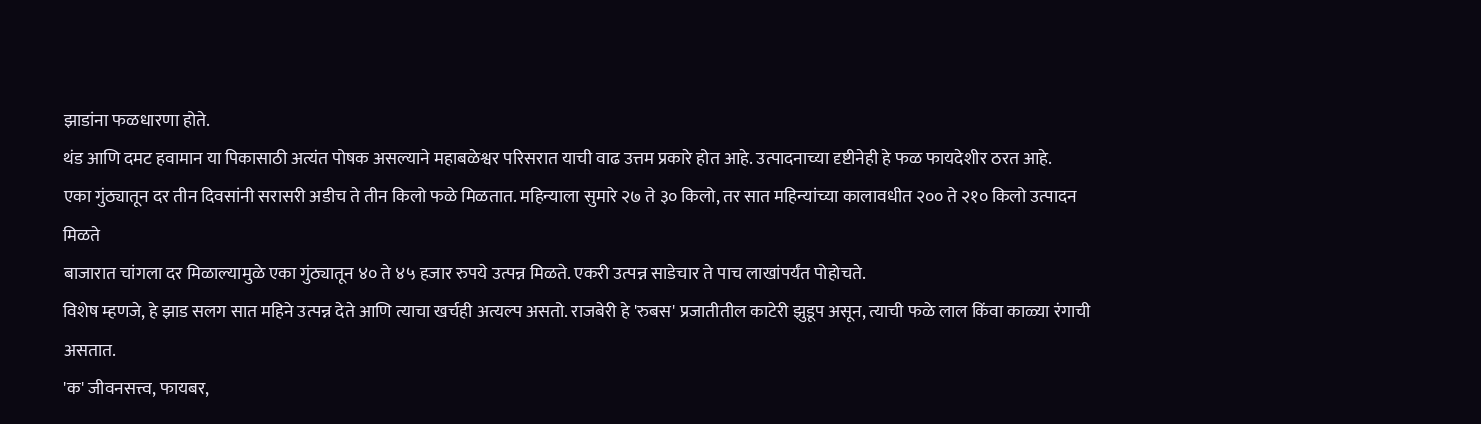झाडांना फळधारणा होते.
थंड आणि दमट हवामान या पिकासाठी अत्यंत पोषक असल्याने महाबळेश्वर परिसरात याची वाढ उत्तम प्रकारे होत आहे. उत्पादनाच्या दृष्टीनेही हे फळ फायदेशीर ठरत आहे.
एका गुंठ्यातून दर तीन दिवसांनी सरासरी अडीच ते तीन किलो फळे मिळतात. महिन्याला सुमारे २७ ते ३० किलो, तर सात महिन्यांच्या कालावधीत २०० ते २१० किलो उत्पादन मिळते
बाजारात चांगला दर मिळाल्यामुळे एका गुंठ्यातून ४० ते ४५ हजार रुपये उत्पन्न मिळते. एकरी उत्पन्न साडेचार ते पाच लाखांपर्यंत पोहोचते.
विशेष म्हणजे, हे झाड सलग सात महिने उत्पन्न देते आणि त्याचा खर्चही अत्यल्प असतो. राजबेरी हे 'रुबस' प्रजातीतील काटेरी झुडूप असून, त्याची फळे लाल किंवा काळ्या रंगाची असतात.
'क' जीवनसत्त्व, फायबर,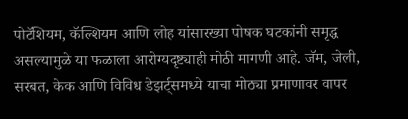पोटॅशियम, कॅल्शियम आणि लोह यांसारख्या पोषक घटकांनी समृद्ध असल्यामुळे या फळाला आरोग्यदृष्ट्याही मोठी मागणी आहे. जॅम, जेली, सरबत, केक आणि विविध डेझर्ट्समध्ये याचा मोठ्या प्रमाणावर वापर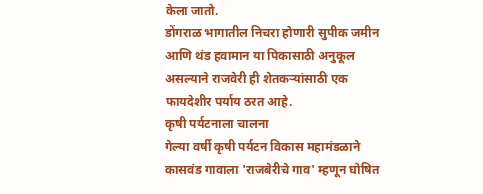केला जातो.
डोंगराळ भागातील निचरा होणारी सुपीक जमीन आणि थंड हवामान या पिकासाठी अनुकूल असल्याने राजवेरी ही शेतकऱ्यांसाठी एक फायदेशीर पर्याय ठरत आहे.
कृषी पर्यटनाला चालना
गेल्या वर्षी कृषी पर्यटन विकास महामंडळाने कासवंड गावाला 'राजबेरीचे गाव' म्हणून घोषित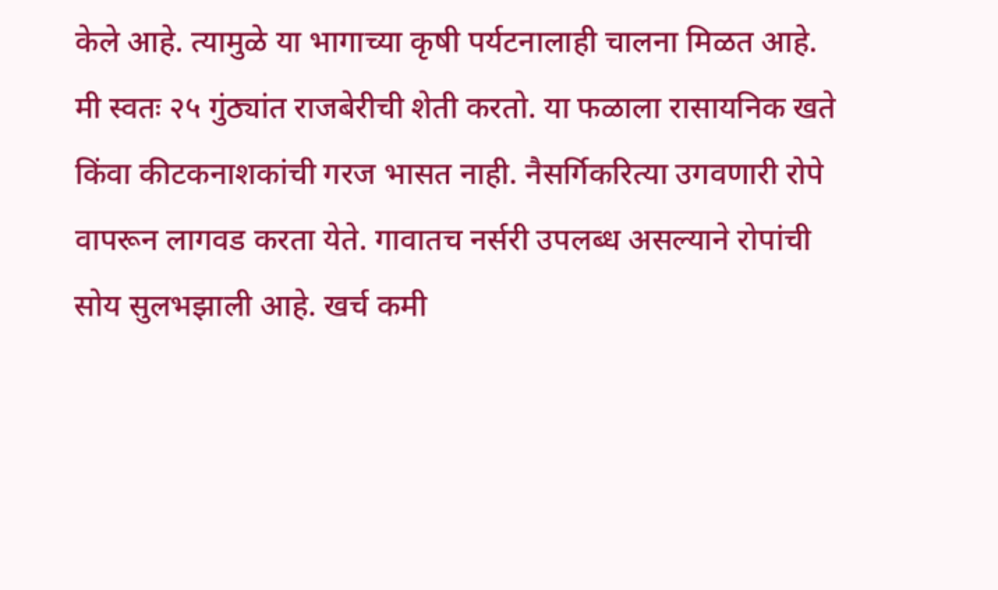केले आहे. त्यामुळे या भागाच्या कृषी पर्यटनालाही चालना मिळत आहे.
मी स्वतः २५ गुंठ्यांत राजबेरीची शेती करतो. या फळाला रासायनिक खते किंवा कीटकनाशकांची गरज भासत नाही. नैसर्गिकरित्या उगवणारी रोपे वापरून लागवड करता येते. गावातच नर्सरी उपलब्ध असल्याने रोपांची सोय सुलभझाली आहे. खर्च कमी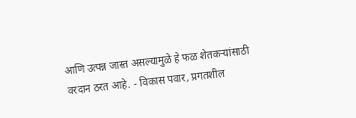आणि उत्पन्न जास्त असल्यामुळे हे फळ शेतकऱ्यांसाठी वरदान ठरत आहे. - विकास पवार, प्रगतशील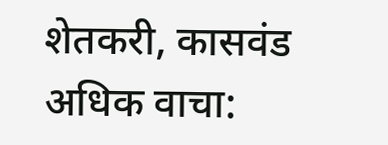शेतकरी, कासवंड
अधिक वाचा: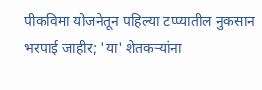पीकविमा योजनेतून पहिल्या टप्प्यातील नुकसान भरपाई जाहीर; 'या' शेतकऱ्यांना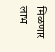मिळणार लाभ